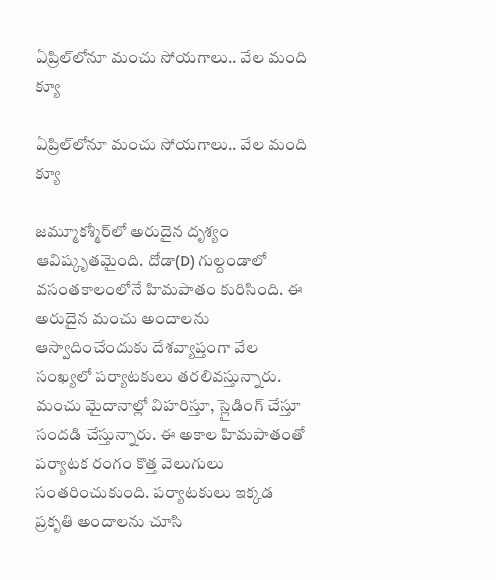ఏప్రిల్‌లోనూ మంచు సోయగాలు.. వేల మంది క్యూ

ఏప్రిల్‌లోనూ మంచు సోయగాలు.. వేల మంది క్యూ

జమ్మూకశ్మీర్‌లో అరుదైన దృశ్యం ఆవిష్కృతమైంది. దోడా(D) గుల్దండాలో వసంతకాలంలోనే హిమపాతం కురిసింది. ఈ అరుదైన మంచు అందాలను ఆస్వాదించేందుకు దేశవ్యాప్తంగా వేల సంఖ్యలో పర్యాటకులు తరలివస్తున్నారు. మంచు మైదానాల్లో విహరిస్తూ, స్లైడింగ్ చేస్తూ సందడి చేస్తున్నారు. ఈ అకాల హిమపాతంతో పర్యాటక రంగం కొత్త వెలుగులు సంతరించుకుంది. పర్యాటకులు ఇక్కడ ప్రకృతి అందాలను చూసి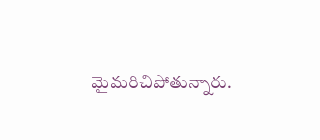మైమరిచిపోతున్నారు.